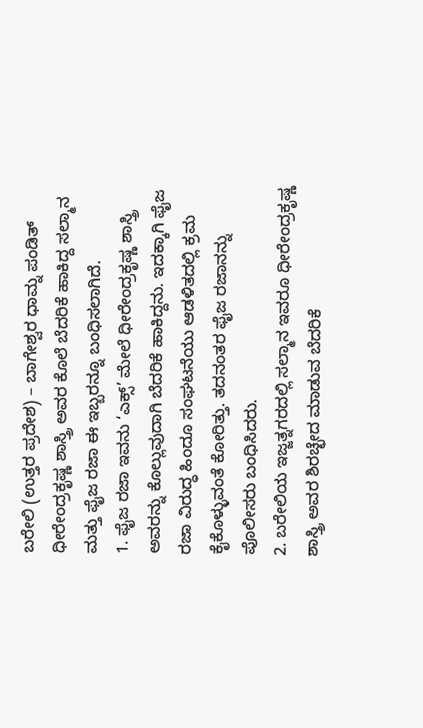ಬರೇಲಿ (ಉತ್ತರ ಪ್ರದೇಶ) – ಬಾಗೇಶ್ವರ ಧಾಮ್ನ ಪಂಡಿತ್ ಧೀರೇಂದ್ರಕೃಷ್ಣ ಶಾಸ್ತ್ರಿ ಅವರ ಕೊಲೆ ಬೆದರಿಕೆ ಹಾಕಿದ್ದ ಸಲ್ಮಾನ ಮತ್ತು ಫೈಜ ರಜಾ ಈ ಇಬ್ಬರನ್ನೂ ಬಂಧಿಸಲಾಗಿದೆ.
1. ಫೈಜ ರಜಾ ಇವನು ‘ಎಕ್ಸ್’ ಮೇಲೆ ಧೀರೇಂದ್ರಕೃಷ್ಣ ಶಾಸ್ತ್ರಿ ಅವರನ್ನು ಕೊಲ್ಲುವುದಾಗಿ ಬೆದರಿಕೆ ಹಾಕಿದ್ದನು. ಇದಕ್ಕಾಗಿ ಫೈಜ ರಜಾ ವಿರುದ್ಧ ಹಿಂದೂ ಸಂಘಟನೆಯು ಆಡಳಿತದಲ್ಲಿ ಕ್ರಮ ಕೈಕೊಳ್ಳುವಂತೆ ಕೋರಿತ್ತು. ತದನಂತರ ಫೈಜ ರಜಾನನ್ನು ಪೊಲೀಸರು ಬಂಧಿಸಿದರು.
2. ಬರೇಲಿಯ ಇಜ್ಜತ್ನಗರದಲ್ಲಿ ಸಲ್ಮಾನ ಇವರೂ ಧೀರೇಂದ್ರಕೃಷ್ಣ ಶಾಸ್ತ್ರಿ ಅವರ ಶಿರಚ್ಛೇದ ಮಾಡುವ ಬೆದರಿಕೆ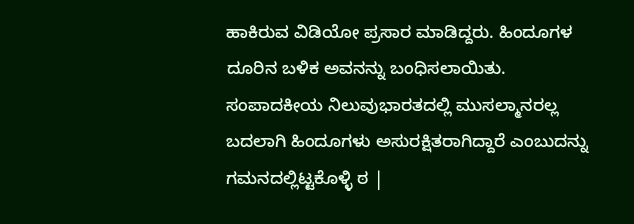ಹಾಕಿರುವ ವಿಡಿಯೋ ಪ್ರಸಾರ ಮಾಡಿದ್ದರು. ಹಿಂದೂಗಳ ದೂರಿನ ಬಳಿಕ ಅವನನ್ನು ಬಂಧಿಸಲಾಯಿತು.
ಸಂಪಾದಕೀಯ ನಿಲುವುಭಾರತದಲ್ಲಿ ಮುಸಲ್ಮಾನರಲ್ಲ ಬದಲಾಗಿ ಹಿಂದೂಗಳು ಅಸುರಕ್ಷಿತರಾಗಿದ್ದಾರೆ ಎಂಬುದನ್ನು ಗಮನದಲ್ಲಿಟ್ಟಕೊಳ್ಳಿ ಠ |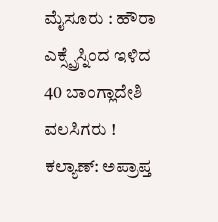ಮೈಸೂರು : ಹೌರಾ ಎಕ್ಸ್ಪ್ರೆಸ್ನಿಂದ ಇಳಿದ 40 ಬಾಂಗ್ಲಾದೇಶಿ ವಲಸಿಗರು !
ಕಲ್ಯಾಣ್: ಅಪ್ರಾಪ್ತ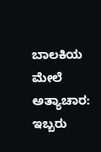ಬಾಲಕಿಯ ಮೇಲೆ ಅತ್ಯಾಚಾರ: ಇಬ್ಬರು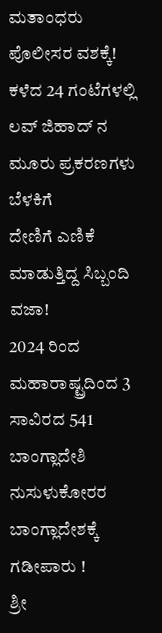ಮತಾಂಧರು ಪೊಲೀಸರ ವಶಕ್ಕೆ!
ಕಳೆದ 24 ಗಂಟೆಗಳಲ್ಲಿ ಲವ್ ಜಿಹಾದ್ ನ ಮೂರು ಪ್ರಕರಣಗಳು ಬೆಳಕಿಗೆ
ದೇಣಿಗೆ ಎಣಿಕೆ ಮಾಡುತ್ತಿದ್ದ ಸಿಬ್ಬಂದಿ ವಜಾ!
2024 ರಿಂದ ಮಹಾರಾಷ್ಟ್ರದಿಂದ 3 ಸಾವಿರದ 541 ಬಾಂಗ್ಲಾದೇಶಿ ನುಸುಳುಕೋರರ ಬಾಂಗ್ಲಾದೇಶಕ್ಕೆ ಗಡೀಪಾರು !
ಶ್ರೀ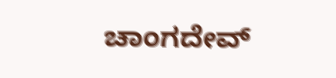ಚಾಂಗದೇವ್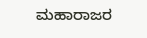ಮಹಾರಾಜರ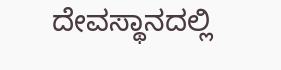ದೇವಸ್ಥಾನದಲ್ಲಿ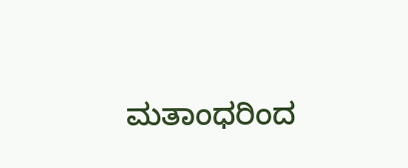ಮತಾಂಧರಿಂದ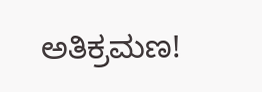ಅತಿಕ್ರಮಣ!